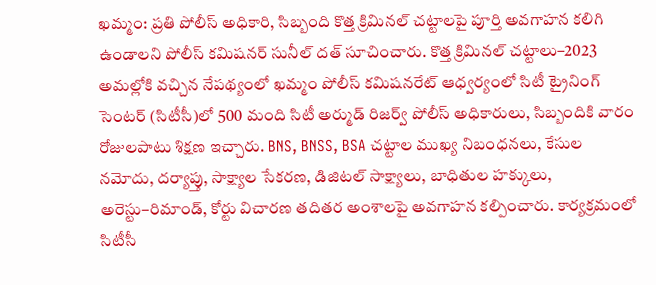ఖమ్మం: ప్రతి పోలీస్ అధికారి, సిబ్బంది కొత్త క్రిమినల్ చట్టాలపై పూర్తి అవగాహన కలిగి ఉండాలని పోలీస్ కమిషనర్ సునీల్ దత్ సూచించారు. కొత్త క్రిమినల్ చట్టాలు–2023 అమల్లోకి వచ్చిన నేపథ్యంలో ఖమ్మం పోలీస్ కమిషనరేట్ ఆధ్వర్యంలో సిటీ ట్రైనింగ్ సెంటర్ (సిటీసీ)లో 500 మంది సిటీ అర్ముడ్ రిజర్వ్ పోలీస్ అధికారులు, సిబ్బందికి వారం రోజులపాటు శిక్షణ ఇచ్చారు. BNS, BNSS, BSA చట్టాల ముఖ్య నిబంధనలు, కేసుల నమోదు, దర్యాప్తు, సాక్ష్యాల సేకరణ, డిజిటల్ సాక్ష్యాలు, బాధితుల హక్కులు, అరెస్టు–రిమాండ్, కోర్టు విచారణ తదితర అంశాలపై అవగాహన కల్పించారు. కార్యక్రమంలో సిటీసీ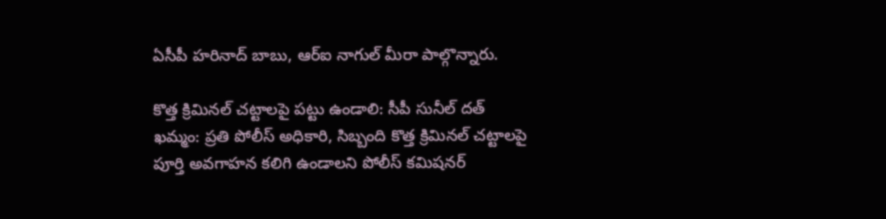ఏసీపీ హరినాద్ బాబు, ఆర్ఐ నాగుల్ మీరా పాల్గొన్నారు.

కొత్త క్రిమినల్ చట్టాలపై పట్టు ఉండాలి: సీపీ సునీల్ దత్
ఖమ్మం: ప్రతి పోలీస్ అధికారి, సిబ్బంది కొత్త క్రిమినల్ చట్టాలపై పూర్తి అవగాహన కలిగి ఉండాలని పోలీస్ కమిషనర్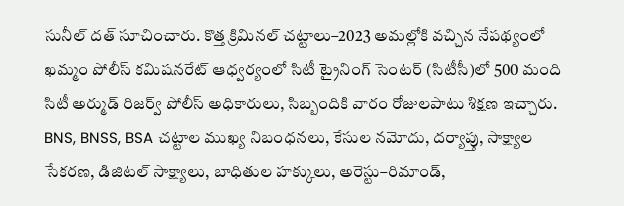సునీల్ దత్ సూచించారు. కొత్త క్రిమినల్ చట్టాలు–2023 అమల్లోకి వచ్చిన నేపథ్యంలో ఖమ్మం పోలీస్ కమిషనరేట్ ఆధ్వర్యంలో సిటీ ట్రైనింగ్ సెంటర్ (సిటీసీ)లో 500 మంది సిటీ అర్ముడ్ రిజర్వ్ పోలీస్ అధికారులు, సిబ్బందికి వారం రోజులపాటు శిక్షణ ఇచ్చారు. BNS, BNSS, BSA చట్టాల ముఖ్య నిబంధనలు, కేసుల నమోదు, దర్యాప్తు, సాక్ష్యాల సేకరణ, డిజిటల్ సాక్ష్యాలు, బాధితుల హక్కులు, అరెస్టు–రిమాండ్,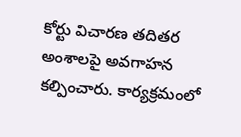కోర్టు విచారణ తదితర అంశాలపై అవగాహన కల్పించారు. కార్యక్రమంలో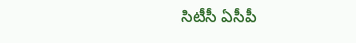సిటీసీ ఏసీపీ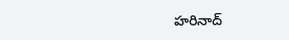హరినాద్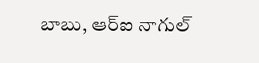బాబు, ఆర్ఐ నాగుల్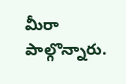మీరా పాల్గొన్నారు.